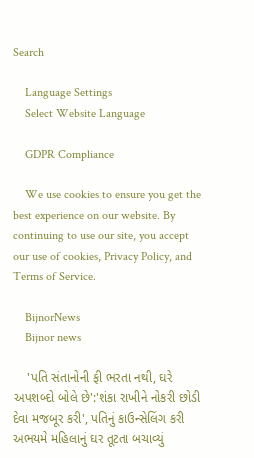Search

    Language Settings
    Select Website Language

    GDPR Compliance

    We use cookies to ensure you get the best experience on our website. By continuing to use our site, you accept our use of cookies, Privacy Policy, and Terms of Service.

    BijnorNews
    Bijnor news

    'પતિ સંતાનોની ફી ભરતા નથી, ઘરે અપશબ્દો બોલે છે':'શંકા રાખીને નોકરી છોડી દેવા મજબૂર કરી', પતિનું કાઉન્સેલિંગ કરી અભયમે મહિલાનું ઘર તૂટતા બચાવ્યું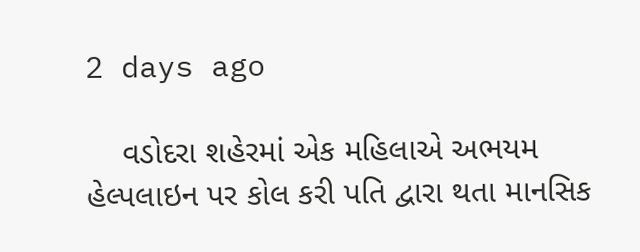2 days ago

    વડોદરા શહેરમાં એક મહિલાએ અભયમ હેલ્પલાઇન પર કોલ કરી પતિ દ્વારા થતા માનસિક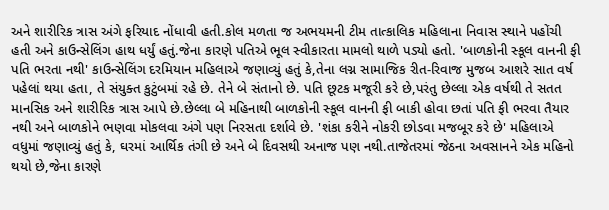અને શારીરિક ત્રાસ અંગે ફરિયાદ નોંધાવી હતી.કોલ મળતા જ અભયમની ટીમ તાત્કાલિક મહિલાના નિવાસ સ્થાને પહોંચી હતી અને કાઉન્સેલિંગ હાથ ધર્યું હતું.જેના કારણે પતિએ ભૂલ સ્વીકારતા મામલો થાળે પડ્યો હતો. 'બાળકોની સ્કૂલ વાનની ફી પતિ ભરતા નથી' કાઉન્સેલિંગ દરમિયાન મહિલાએ જણાવ્યું હતું કે,તેના લગ્ન સામાજિક રીત-રિવાજ મુજબ આશરે સાત વર્ષ પહેલાં થયા હતા, તે સંયુક્ત કુટુંબમાં રહે છે. તેને બે સંતાનો છે. પતિ છૂટક મજૂરી કરે છે,પરંતુ છેલ્લા એક વર્ષથી તે સતત માનસિક અને શારીરિક ત્રાસ આપે છે.છેલ્લા બે મહિનાથી બાળકોની સ્કૂલ વાનની ફી બાકી હોવા છતાં પતિ ફી ભરવા તૈયાર નથી અને બાળકોને ભણવા મોકલવા અંગે પણ નિરસતા દર્શાવે છે. 'શંકા કરીને નોકરી છોડવા મજબૂર કરે છે' મહિલાએ વધુમાં જણાવ્યું હતું કે, ઘરમાં આર્થિક તંગી છે અને બે દિવસથી અનાજ પણ નથી.તાજેતરમાં જેઠના અવસાનને એક મહિનો થયો છે,જેના કારણે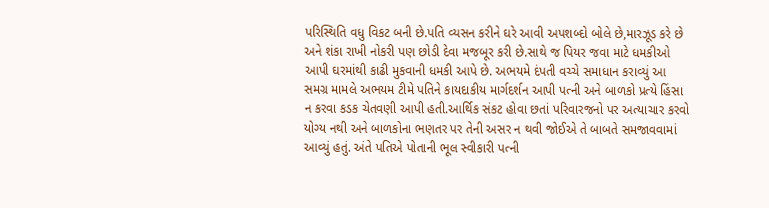પરિસ્થિતિ વધુ વિકટ બની છે.પતિ વ્યસન કરીને ઘરે આવી અપશબ્દો બોલે છે,મારઝૂડ કરે છે અને શંકા રાખી નોકરી પણ છોડી દેવા મજબૂર કરી છે.સાથે જ પિયર જવા માટે ધમકીઓ આપી ઘરમાંથી કાઢી મુકવાની ધમકી આપે છે. અભયમે દંપતી વચ્ચે સમાધાન કરાવ્યું આ સમગ્ર મામલે અભયમ ટીમે પતિને કાયદાકીય માર્ગદર્શન આપી પત્ની અને બાળકો પ્રત્યે હિંસા ન કરવા કડક ચેતવણી આપી હતી.આર્થિક સંકટ હોવા છતાં પરિવારજનો પર અત્યાચાર કરવો યોગ્ય નથી અને બાળકોના ભણતર પર તેની અસર ન થવી જોઈએ તે બાબતે સમજાવવામાં આવ્યું હતું. અંતે પતિએ પોતાની ભૂલ સ્વીકારી પત્ની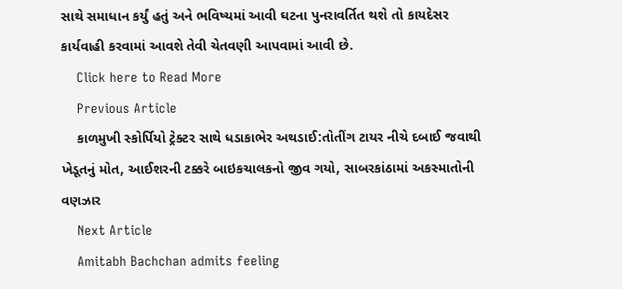સાથે સમાધાન કર્યું હતું અને ભવિષ્યમાં આવી ઘટના પુનરાવર્તિત થશે તો કાયદેસર કાર્યવાહી કરવામાં આવશે તેવી ચેતવણી આપવામાં આવી છે.
    Click here to Read More
    Previous Article
    કાળમુખી સ્કોર્પિયો ટ્રેક્ટર સાથે ધડાકાભેર અથડાઈ:તોતીંગ ટાયર નીચે દબાઈ જવાથી ખેડૂતનું મોત, આઈશરની ટક્કરે બાઇકચાલકનો જીવ ગયો, સાબરકાંઠામાં અકસ્માતોની વણઝાર
    Next Article
    Amitabh Bachchan admits feeling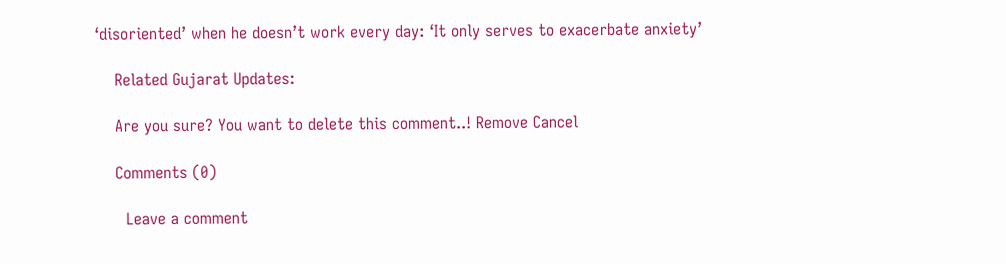‘disoriented’ when he doesn’t work every day: ‘It only serves to exacerbate anxiety’

    Related Gujarat Updates:

    Are you sure? You want to delete this comment..! Remove Cancel

    Comments (0)

      Leave a comment